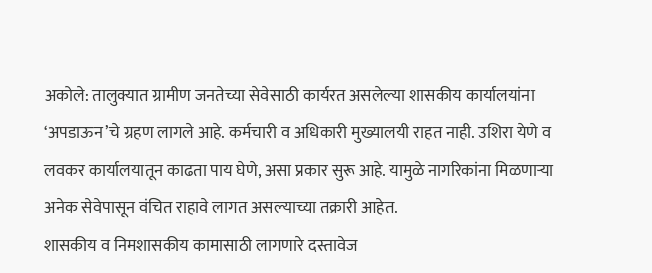अकोले: तालुक्यात ग्रामीण जनतेच्या सेवेसाठी कार्यरत असलेल्या शासकीय कार्यालयांना ‘अपडाऊन’चे ग्रहण लागले आहे. कर्मचारी व अधिकारी मुख्यालयी राहत नाही. उशिरा येणे व लवकर कार्यालयातून काढता पाय घेणे, असा प्रकार सुरू आहे. यामुळे नागरिकांना मिळणाऱ्या अनेक सेवेपासून वंचित राहावे लागत असल्याच्या तक्रारी आहेत.
शासकीय व निमशासकीय कामासाठी लागणारे दस्तावेज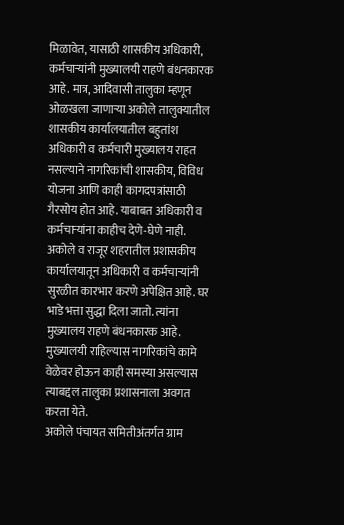मिळावेत, यासाठी शासकीय अधिकारी, कर्मचाऱ्यांनी मुख्यालयी राहणे बंधनकारक आहे. मात्र, आदिवासी तालुका म्हणून ओळखला जाणाऱ्या अकोले तालुक्यातील शासकीय कार्यालयातील बहुतांश अधिकारी व कर्मचारी मुख्यालय राहत नसल्याने नागरिकांची शासकीय, विविध योजना आणि काही कागदपत्रांसाठी गैरसोय होत आहे. याबाबत अधिकारी व कर्मचाऱ्यांना काहीच देणे-घेणे नाही. अकोले व राजूर शहरातील प्रशासकीय कार्यालयातून अधिकारी व कर्मचाऱ्यांनी सुरळीत कारभार करणे अपेक्षित आहे. घर भाडे भत्ता सुद्धा दिला जातो. त्यांना मुख्यालय राहणे बंधनकारक आहे. मुख्यालयी राहिल्यास नागरिकांचे कामे वेळेवर होऊन काही समस्या असल्यास त्याबद्दल तालुका प्रशासनाला अवगत करता येते.
अकोले पंचायत समितीअंतर्गत ग्राम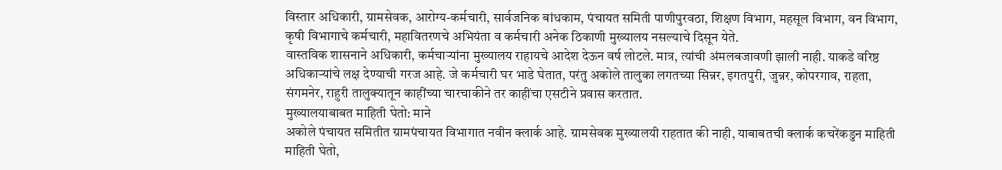विस्तार अधिकारी, ग्रामसेवक, आरोग्य-कर्मचारी, सार्वजनिक बांधकाम, पंचायत समिती पाणीपुरवठा, शिक्षण विभाग, महसूल विभाग, वन विभाग, कृषी विभागाचे कर्मचारी, महावितरणचे अभियंता व कर्मचारी अनेक ठिकाणी मुख्यालय नसल्याचे दिसून येते.
वास्तविक शासनाने अधिकारी, कर्मचाऱ्यांना मुख्यालय राहायचे आदेश देऊन वर्ष लोटले. मात्र, त्यांची अंमलबजावणी झाली नाही. याकडे वरिष्ठ अधिकाऱ्यांचे लक्ष देण्याची गरज आहे. जे कर्मचारी घर भाडे घेतात, परंतु अकोले तालुका लगतच्या सिन्नर, इगतपुरी, जुन्नर, कोपरगाव, राहता, संगमनेर, राहुरी तालुक्यातून काहींच्या चारचाकीने तर काहींचा एसटीने प्रवास करतात.
मुख्यालयाबाबत माहिती घेतो: माने
अकोले पंचायत समितीत ग्रामपंचायत विभागात नवीन क्लार्क आहे. ग्रामसेवक मुख्यालयी राहतात की नाही, याबाबतची क्लार्क कचरेंकडुन माहिती माहिती घेतो,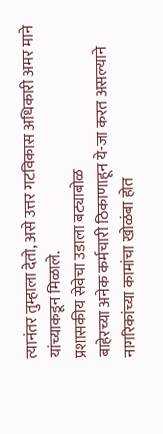त्यानंतर तुम्हाला देतो, असे उत्तर गटविकास अधिकारी अमर माने यांच्याकडून मिळाले.
प्रशासकीय सेवेचा उडाला बट्याबोळ
बाहेरच्या अनेक कर्मचारी ठिकाणाहून ये-जा करत असल्याने नागरिकांच्या कामांचा खोळंबा होत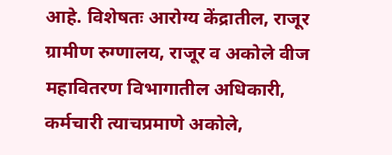आहे. विशेषतः आरोग्य केंद्रातील, राजूर ग्रामीण रुग्णालय, राजूर व अकोले वीज महावितरण विभागातील अधिकारी, कर्मचारी त्याचप्रमाणे अकोले,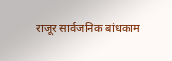राजूर सार्वजनिक बांधकाम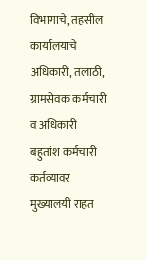विभागाचे, तहसील कार्यालयाचे अधिकारी, तलाठी, ग्रामसेवक कर्मचारी व अधिकारी बहुतांश कर्मचारी कर्तव्यावर मुख्यालयी राहत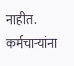नाहीत. कर्मचाऱ्यांना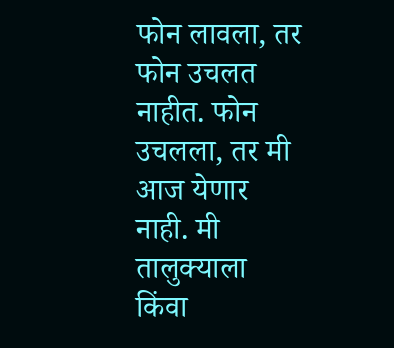फोन लावला, तर फोन उचलत नाहीत. फोन उचलला, तर मी आज येणार नाही. मी तालुक्याला किंवा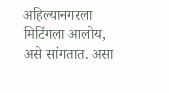अहिल्यानगरला मिटिंगला आलोय, असे सांगतात. असा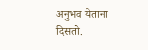अनुभव येताना दिसतो.